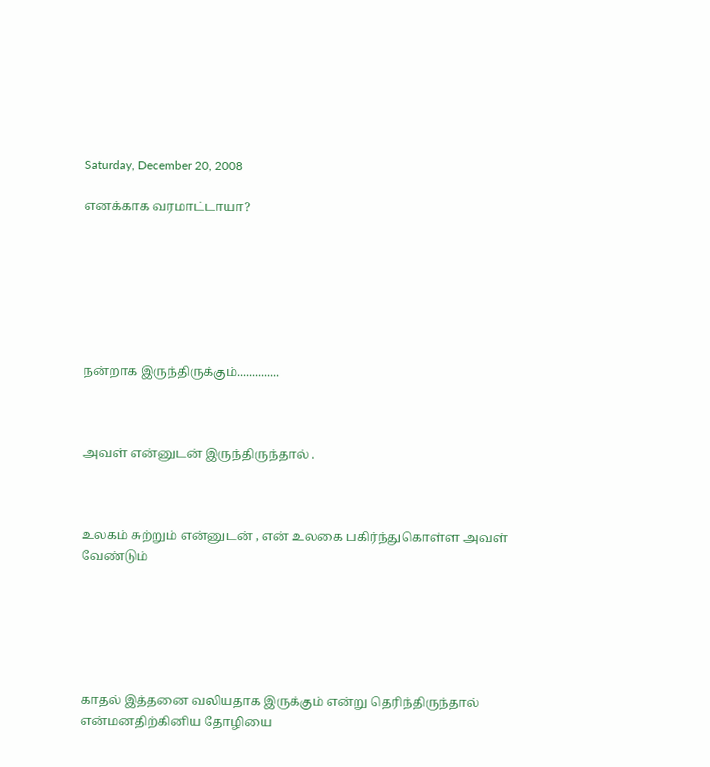Saturday, December 20, 2008

எனக்காக வரமாட்டாயா?







நன்றாக இருந்திருக்கும்..............



அவள் என்னுடன் இருந்திருந்தால் .



உலகம் சுற்றும் என்னுடன் , என் உலகை பகிர்ந்துகொள்ள அவள் வேண்டும்






காதல் இத்தனை வலியதாக இருக்கும் என்று தெரிந்திருந்தால் என்மனதிற்கினிய தோழியை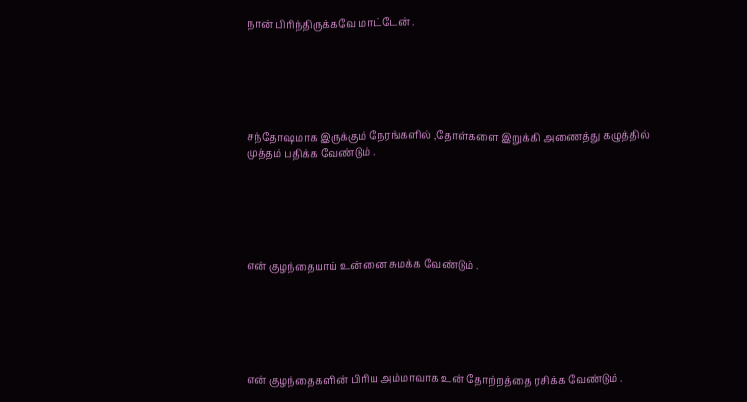நான் பிரிந்திருக்கவே மாட்டேன் .






சந்தோஷமாக இருக்கும் நேரங்களில் ,தோள்களை இறுக்கி அணைத்து கழுத்தில் முத்தம் பதிக்க வேண்டும் .






என் குழந்தையாய் உன்னை சுமக்க வேண்டும் .






என் குழந்தைகளின் பிரிய அம்மாவாக உன் தோற்றத்தை ரசிக்க வேண்டும் .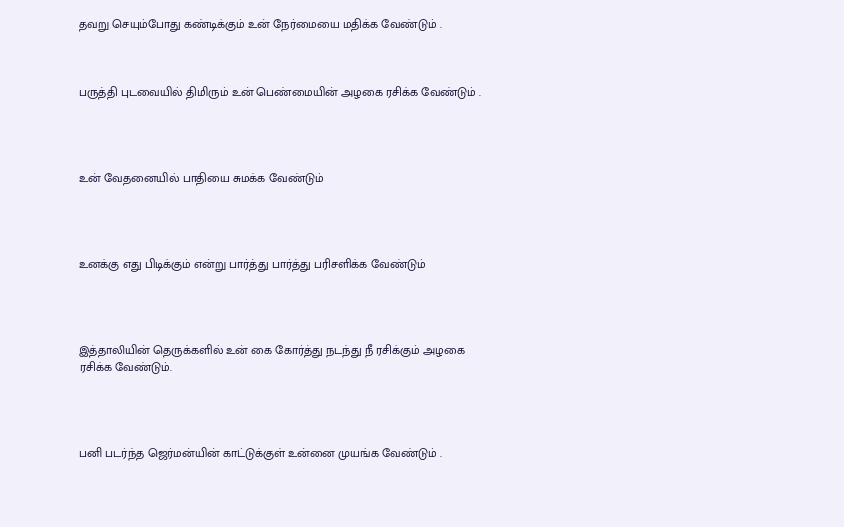தவறு செயும்போது கண்டிக்கும் உன் நேர்மையை மதிக்க வேண்டும் .



பருத்தி புடவையில் திமிரும் உன் பெண்மையின் அழகை ரசிக்க வேண்டும் .




உன் வேதனையில் பாதியை சுமக்க வேண்டும்




உனக்கு எது பிடிக்கும் என்று பார்த்து பார்த்து பரிசளிக்க வேண்டும்




இத்தாலியின் தெருக்களில் உன் கை கோர்த்து நடந்து நீ ரசிக்கும் அழகை ரசிக்க வேண்டும்.




பனி படர்ந்த ஜெர்மன்யின் காட்டுக்குள் உன்னை முயங்க வேண்டும் .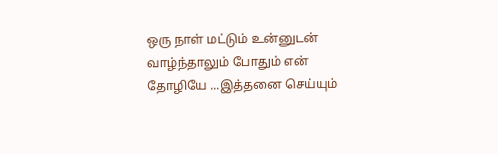ஒரு நாள் மட்டும் உன்னுடன் வாழ்ந்தாலும் போதும் என் தோழியே ...இத்தனை செய்யும்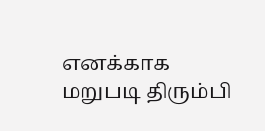எனக்காக மறுபடி திரும்பி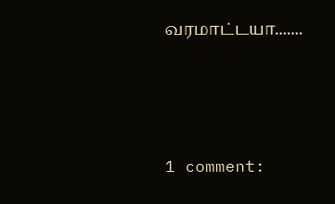வரமாட்டயா.......




1 comment: